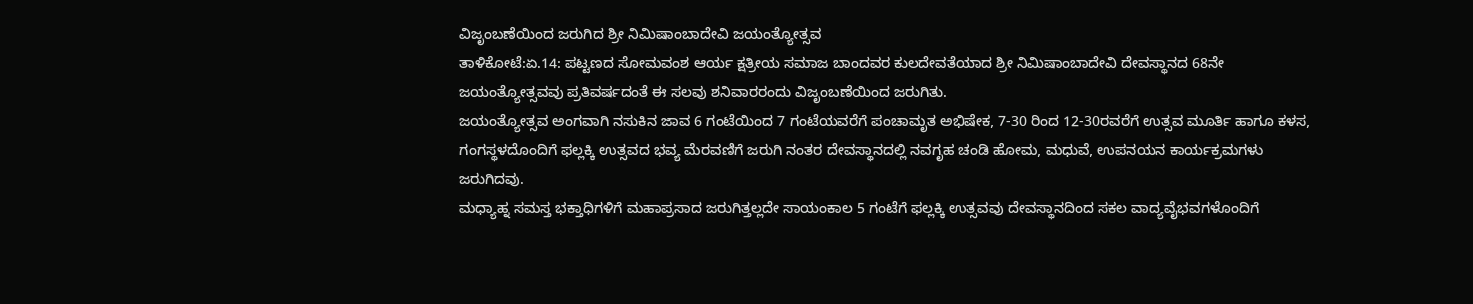ವಿಜೃಂಬಣೆಯಿಂದ ಜರುಗಿದ ಶ್ರೀ ನಿಮಿಷಾಂಬಾದೇವಿ ಜಯಂತ್ಯೋತ್ಸವ
ತಾಳಿಕೋಟೆ:ಏ.14: ಪಟ್ಟಣದ ಸೋಮವಂಶ ಆರ್ಯ ಕ್ಷತ್ರೀಯ ಸಮಾಜ ಬಾಂದವರ ಕುಲದೇವತೆಯಾದ ಶ್ರೀ ನಿಮಿಷಾಂಬಾದೇವಿ ದೇವಸ್ಥಾನದ 68ನೇ ಜಯಂತ್ಯೋತ್ಸವವು ಪ್ರತಿವರ್ಷದಂತೆ ಈ ಸಲವು ಶನಿವಾರರಂದು ವಿಜೃಂಬಣೆಯಿಂದ ಜರುಗಿತು.
ಜಯಂತ್ಯೋತ್ಸವ ಅಂಗವಾಗಿ ನಸುಕಿನ ಜಾವ 6 ಗಂಟೆಯಿಂದ 7 ಗಂಟೆಯವರೆಗೆ ಪಂಚಾಮೃತ ಅಭಿಷೇಕ, 7-30 ರಿಂದ 12-30ರವರೆಗೆ ಉತ್ಸವ ಮೂರ್ತಿ ಹಾಗೂ ಕಳಸ, ಗಂಗಸ್ಥಳದೊಂದಿಗೆ ಫಲ್ಲಕ್ಕಿ ಉತ್ಸವದ ಭವ್ಯ ಮೆರವಣಿಗೆ ಜರುಗಿ ನಂತರ ದೇವಸ್ಥಾನದಲ್ಲಿ ನವಗೃಹ ಚಂಡಿ ಹೋಮ, ಮಧುವೆ, ಉಪನಯನ ಕಾರ್ಯಕ್ರಮಗಳು ಜರುಗಿದವು.
ಮಧ್ಯಾಹ್ನ ಸಮಸ್ತ ಭಕ್ತಾಧಿಗಳಿಗೆ ಮಹಾಪ್ರಸಾದ ಜರುಗಿತ್ತಲ್ಲದೇ ಸಾಯಂಕಾಲ 5 ಗಂಟೆಗೆ ಫಲ್ಲಕ್ಕಿ ಉತ್ಸವವು ದೇವಸ್ಥಾನದಿಂದ ಸಕಲ ವಾದ್ಯವೈಭವಗಳೊಂದಿಗೆ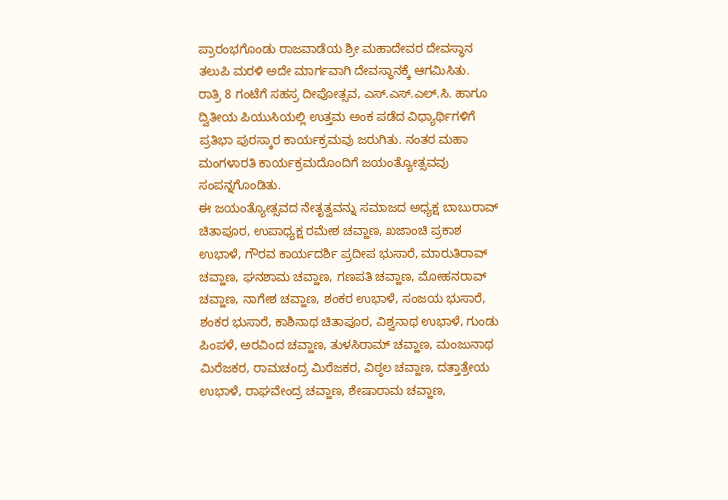ಪ್ರಾರಂಭಗೊಂಡು ರಾಜವಾಡೆಯ ಶ್ರೀ ಮಹಾದೇವರ ದೇವಸ್ಥಾನ ತಲುಪಿ ಮರಳಿ ಅದೇ ಮಾರ್ಗವಾಗಿ ದೇವಸ್ಥಾನಕ್ಕೆ ಆಗಮಿಸಿತು.
ರಾತ್ರಿ 8 ಗಂಟೆಗೆ ಸಹಸ್ರ ದೀಪೋತ್ಸವ, ಎಸ್.ಎಸ್.ಎಲ್.ಸಿ. ಹಾಗೂ ದ್ವಿತೀಯ ಪಿಯುಸಿಯಲ್ಲಿ ಉತ್ತಮ ಅಂಕ ಪಡೆದ ವಿಧ್ಯಾರ್ಥಿಗಳಿಗೆ ಪ್ರತಿಭಾ ಪುರಸ್ಕಾರ ಕಾರ್ಯಕ್ರಮವು ಜರುಗಿತು. ನಂತರ ಮಹಾ ಮಂಗಳಾರತಿ ಕಾರ್ಯಕ್ರಮದೊಂದಿಗೆ ಜಯಂತ್ಯೋತ್ಸವವು ಸಂಪನ್ನಗೊಂಡಿತು.
ಈ ಜಯಂತ್ಯೋತ್ಸವದ ನೇತೃತ್ವವನ್ನು ಸಮಾಜದ ಅಧ್ಯಕ್ಷ ಬಾಬುರಾವ್ ಚಿತಾಪೂರ, ಉಪಾಧ್ಯಕ್ಷ ರಮೇಶ ಚವ್ಹಾಣ, ಖಜಾಂಚಿ ಪ್ರಕಾಶ ಉಭಾಳೆ, ಗೌರವ ಕಾರ್ಯದರ್ಶಿ ಪ್ರದೀಪ ಭುಸಾರೆ, ಮಾರುತಿರಾವ್ ಚವ್ಹಾಣ, ಘನಶಾಮ ಚವ್ಹಾಣ, ಗಣಪತಿ ಚವ್ಹಾಣ, ಮೋಹನರಾವ್ ಚವ್ಹಾಣ, ನಾಗೇಶ ಚವ್ಹಾಣ, ಶಂಕರ ಉಭಾಳೆ, ಸಂಜಯ ಭುಸಾರೆ, ಶಂಕರ ಭುಸಾರೆ, ಕಾಶಿನಾಥ ಚಿತಾಪೂರ, ವಿಶ್ವನಾಥ ಉಭಾಳೆ, ಗುಂಡು ಪಿಂಪಳೆ, ಅರವಿಂದ ಚವ್ಹಾಣ, ತುಳಸಿರಾಮ್ ಚವ್ಹಾಣ, ಮಂಜುನಾಥ ಮಿರೆಜಕರ, ರಾಮಚಂದ್ರ ಮಿರೆಜಕರ, ವಿಠ್ಠಲ ಚವ್ಹಾಣ, ದತ್ತಾತ್ರೇಯ ಉಭಾಳೆ, ರಾಘವೇಂದ್ರ ಚವ್ಹಾಣ, ಶೇಷಾರಾಮ ಚವ್ಹಾಣ,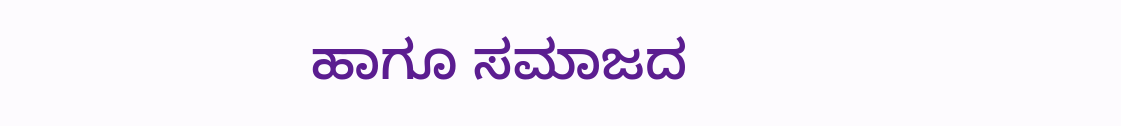ಹಾಗೂ ಸಮಾಜದ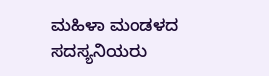ಮಹಿಳಾ ಮಂಡಳದ ಸದಸ್ಯನಿಯರು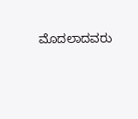ಮೊದಲಾದವರು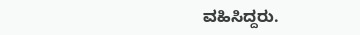ವಹಿಸಿದ್ದರು.